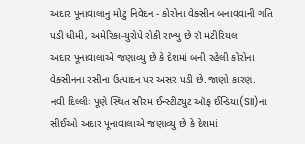અદાર પૂનાવાલાનુ મોટુ નિવેદન - કોરોના વેક્સીન બનાવવાની ગતિ પડી ધીમી, અમેરિકા-યુરોપે રોકી રાખ્યુ છે રૉ મટીરિયલ
અદાર પૂનાવાલાએ જણાવ્યુ છે કે દેશમાં બની રહેલી કોરોના વેક્સીનના રસીના ઉત્પાદન પર અસર પડી છે.જાણો કારણ.
નવી દિલ્લીઃ પૂણે સ્થિત સીરમ ઈન્સ્ટીટ્યુટ ઑફ ઈન્ડિયા(SII)ના સીઈઓ અદાર પૂનાવાલાએ જણાવ્યુ છે કે દેશમાં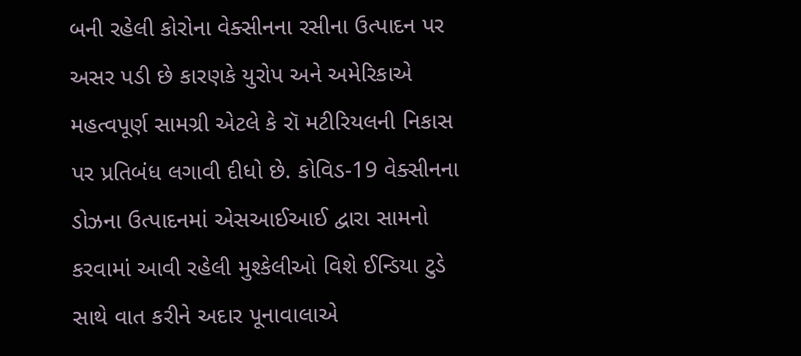બની રહેલી કોરોના વેક્સીનના રસીના ઉત્પાદન પર અસર પડી છે કારણકે યુરોપ અને અમેરિકાએ મહત્વપૂર્ણ સામગ્રી એટલે કે રૉ મટીરિયલની નિકાસ પર પ્રતિબંધ લગાવી દીધો છે. કોવિડ-19 વેક્સીનના ડોઝના ઉત્પાદનમાં એસઆઈઆઈ દ્વારા સામનો કરવામાં આવી રહેલી મુશ્કેલીઓ વિશે ઈન્ડિયા ટુડે સાથે વાત કરીને અદાર પૂનાવાલાએ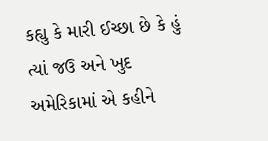કહ્યુ કે મારી ઈચ્છા છે કે હું ત્યાં જઉ અને ખુદ અમેરિકામાં એ કહીને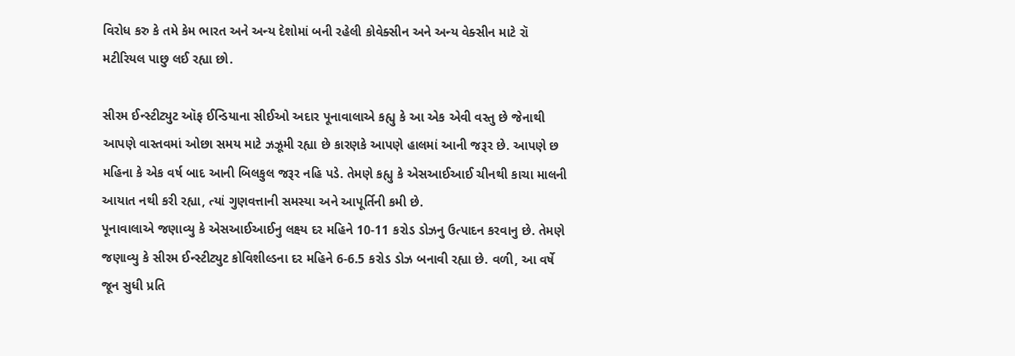વિરોધ કરુ કે તમે કેમ ભારત અને અન્ય દેશોમાં બની રહેલી કોવેક્સીન અને અન્ય વેક્સીન માટે રૉ મટીરિયલ પાછુ લઈ રહ્યા છો.

સીરમ ઈન્સ્ટીટ્યુટ ઑફ ઈન્ડિયાના સીઈઓ અદાર પૂનાવાલાએ કહ્યુ કે આ એક એવી વસ્તુ છે જેનાથી આપણે વાસ્તવમાં ઓછા સમય માટે ઝઝૂમી રહ્યા છે કારણકે આપણે હાલમાં આની જરૂર છે. આપણે છ મહિના કે એક વર્ષ બાદ આની બિલકુલ જરૂર નહિ પડે. તેમણે કહ્યુ કે એસઆઈઆઈ ચીનથી કાચા માલની આયાત નથી કરી રહ્યા, ત્યાં ગુણવત્તાની સમસ્યા અને આપૂર્તિની કમી છે.
પૂનાવાલાએ જણાવ્યુ કે એસઆઈઆઈનુ લક્ષ્ય દર મહિને 10-11 કરોડ ડોઝનુ ઉત્પાદન કરવાનુ છે. તેમણે જણાવ્યુ કે સીરમ ઈન્સ્ટીટ્યુટ કોવિશીલ્ડના દર મહિને 6-6.5 કરોડ ડોઝ બનાવી રહ્યા છે. વળી, આ વર્ષે જૂન સુધી પ્રતિ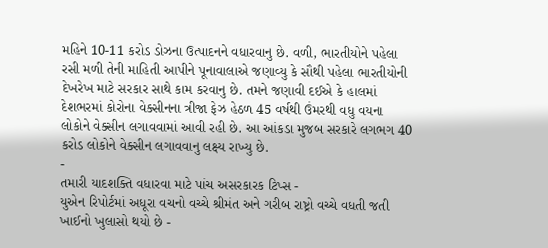મહિને 10-11 કરોડ ડોઝના ઉત્પાદનને વધારવાનુ છે. વળી, ભારતીયોને પહેલા રસી મળી તેની માહિતી આપીને પૂનાવાલાએ જણાવ્યુ કે સૌથી પહેલા ભારતીયોની દેખરેખ માટે સરકાર સાથે કામ કરવાનુ છે. તમને જણાવી દઈએ કે હાલમાં દેશભરમાં કોરોના વેક્સીનના ત્રીજા ફેઝ હેઠળ 45 વર્ષથી ઉંમરથી વધુ વયના લોકોને વેક્સીન લગાવવામાં આવી રહી છે. આ આંકડા મુજબ સરકારે લગભગ 40 કરોડ લોકોને વેક્સીન લગાવવાનુ લક્ષ્ય રાખ્યુ છે.
-
તમારી યાદશક્તિ વધારવા માટે પાંચ અસરકારક ટિપ્સ -
યુએન રિપોર્ટમાં અધૂરા વચનો વચ્ચે શ્રીમંત અને ગરીબ રાષ્ટ્રો વચ્ચે વધતી જતી ખાઈનો ખુલાસો થયો છે -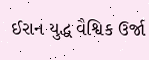ઈરાન યુદ્ધ વૈશ્વિક ઉર્જા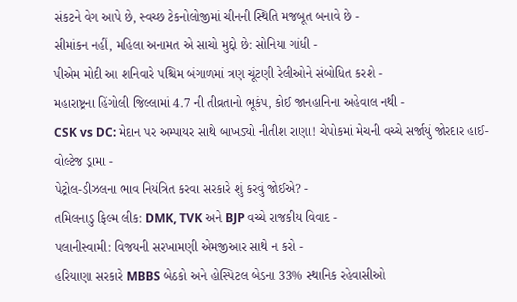સંકટને વેગ આપે છે, સ્વચ્છ ટેકનોલોજીમાં ચીનની સ્થિતિ મજબૂત બનાવે છે -
સીમાંકન નહીં, મહિલા અનામત એ સાચો મુદ્દો છે: સોનિયા ગાંધી -
પીએમ મોદી આ શનિવારે પશ્ચિમ બંગાળમાં ત્રણ ચૂંટણી રેલીઓને સંબોધિત કરશે -
મહારાષ્ટ્રના હિંગોલી જિલ્લામાં 4.7 ની તીવ્રતાનો ભૂકંપ, કોઈ જાનહાનિના અહેવાલ નથી -
CSK vs DC: મેદાન પર અમ્પાયર સાથે બાખડ્યો નીતીશ રાણા! ચેપોકમાં મેચની વચ્ચે સર્જાયું જોરદાર હાઈ-વોલ્ટેજ ડ્રામા -
પેટ્રોલ-ડીઝલના ભાવ નિયંત્રિત કરવા સરકારે શું કરવું જોઈએ? -
તમિલનાડુ ફિલ્મ લીક: DMK, TVK અને BJP વચ્ચે રાજકીય વિવાદ -
પલાનીસ્વામી: વિજયની સરખામણી એમજીઆર સાથે ન કરો -
હરિયાણા સરકારે MBBS બેઠકો અને હોસ્પિટલ બેડના 33% સ્થાનિક રહેવાસીઓ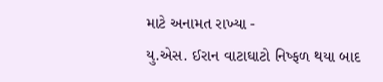માટે અનામત રાખ્યા -
યુ.એસ. ઈરાન વાટાઘાટો નિષ્ફળ થયા બાદ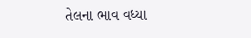તેલના ભાવ વધ્યા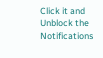Click it and Unblock the Notifications